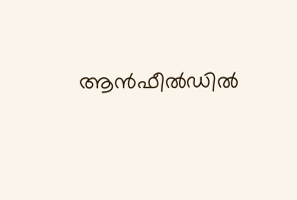ആൻഫീൽഡിൽ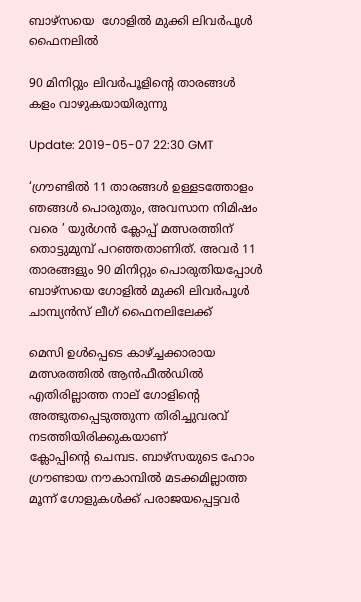ബാഴ്സയെ  ഗോളില്‍ മുക്കി ലിവര്‍പൂള്‍ ഫൈനലില്‍

90 മിനിറ്റും ലിവര്‍പൂളിന്‍റെ താരങ്ങള്‍ കളം വാഴുകയായിരുന്നു

Update: 2019-05-07 22:30 GMT

‘ഗ്രൗണ്ടിൽ 11 താരങ്ങൾ ഉള്ളടത്തോളം ഞങ്ങൾ പൊരുതും, അവസാന നിമിഷം വരെ ’ യുർഗൻ ക്ലോപ്പ് മത്സരത്തിന് തൊട്ടുമുമ്പ് പറഞ്ഞതാണിത്. അവർ 11 താരങ്ങളും 90 മിനിറ്റും പൊരുതിയപ്പോൾ ബാഴ്സയെ ഗോളിൽ മുക്കി ലിവർപൂൾ ചാമ്പ്യൻസ് ലീഗ് ഫൈനലിലേക്ക്

മെസി ഉൾപ്പെടെ കാഴ്ച്ചക്കാരായ മത്സരത്തിൽ ആൻഫീൽഡിൽ എതിരില്ലാത്ത നാല് ഗോളിന്റെ അത്ഭുതപ്പെടുത്തുന്ന തിരിച്ചുവരവ് നടത്തിയിരിക്കുകയാണ് ക്ലോപ്പിന്റെ ‌‍ചെമ്പട. ബാഴ്‌സയുടെ ഹോം ഗ്രൗണ്ടായ നൗകാമ്പില്‍ മടക്കമില്ലാത്ത മൂന്ന് ഗോളുകള്‍ക്ക് പരാജയപ്പെട്ടവര്‍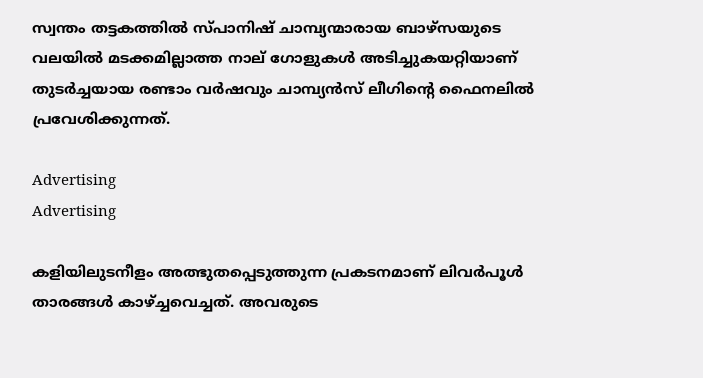സ്വന്തം തട്ടകത്തില്‍ സ്പാനിഷ് ചാമ്പ്യന്മാരായ ബാഴ്‌സയുടെ വലയില്‍ മടക്കമില്ലാത്ത നാല് ഗോളുകള്‍ അടിച്ചുകയറ്റിയാണ് തുടര്‍ച്ചയായ രണ്ടാം വര്‍ഷവും ചാമ്പ്യന്‍സ് ലീഗിന്റെ ഫൈനലില്‍ പ്രവേശിക്കുന്നത്.

Advertising
Advertising

കളിയിലുടനീളം അത്ഭുതപ്പെടുത്തുന്ന പ്രകടനമാണ് ലിവർപൂൾ താരങ്ങൾ കാഴ്ച്ചവെച്ചത്. അവരുടെ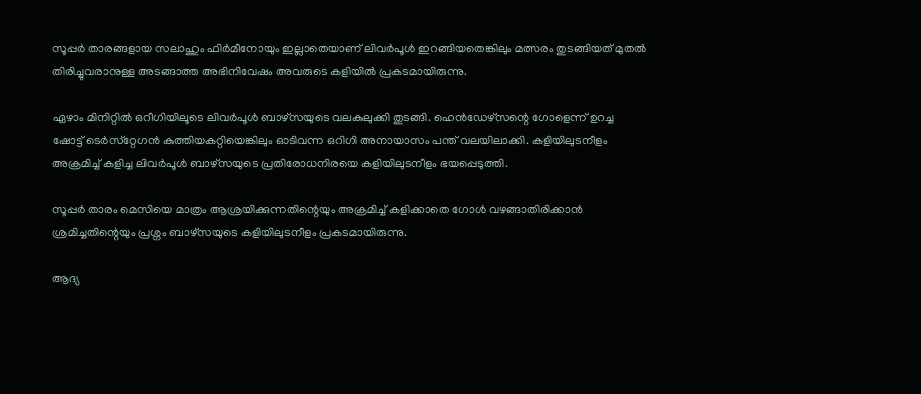സൂപ്പർ താരങ്ങളായ സലാഹും ഫിർമീനോയും ഇല്ലാതെയാണ് ലിവർപൂൾ ഇറങ്ങിയതെങ്കിലും മത്സരം തുടങ്ങിയത് മുതൽ തിരിച്ചുവരാനുള്ള അടങ്ങാത്ത അഭിനിവേഷം അവരുടെ കളിയിൽ പ്രകടമായിരുന്നു.

ഏഴാം മിനിറ്റിൽ ഒറീഗിയിലൂടെ ലിവർപൂൾ ബാഴ്സയുടെ വലകുലുക്കി തുടങ്ങി. ഹെന്‍ഡേഴ്‌സന്റെ ഗോളെന്ന് ഉറച്ച ഷോട്ട് ടെര്‍സ്‌റ്റേഗന്‍ കുത്തിയകറ്റിയെങ്കിലും ഓടിവന്ന ഒറിഗി അനായാസം പന്ത് വലയിലാക്കി. കളിയിലുടനീളം അക്രമിച്ച് കളിച്ച ലിവർപൂൾ ബാഴ്സയുടെ പ്രതിരോധനിരയെ കളിയിലുടനീളം ഭയപ്പെടുത്തി.

സൂപ്പർ താരം മെസിയെ മാത്രം ആശ്രയിക്കുന്നതിന്റെയും അക്രമിച്ച് കളിക്കാതെ ഗോൾ വഴങ്ങാതിരിക്കാൻ ശ്രമിച്ചതിന്റെയും പ്രശ്നം ബാഴ്സയുടെ കളിയിലുടനീളം പ്രകടമായിരുന്നു.

ആദ്യ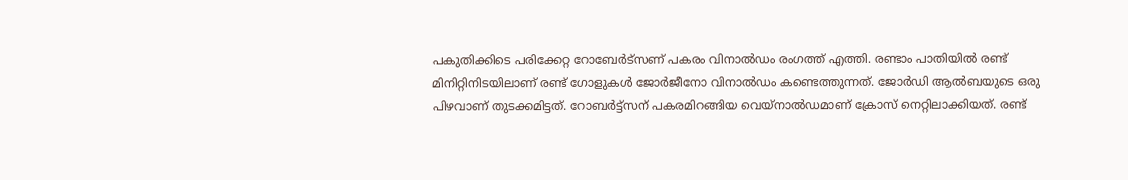പകുതിക്കിടെ പരിക്കേറ്റ റോബേര്‍ട്‌സണ് പകരം വിനാല്‍ഡം രംഗത്ത് എത്തി. രണ്ടാം പാതിയില്‍ രണ്ട് മിനിറ്റിനിടയിലാണ് രണ്ട് ഗോളുകൾ ജോർജീനോ വിനാല്‍ഡം കണ്ടെത്തുന്നത്. ജോര്‍ഡി ആല്‍ബയുടെ ഒരു പിഴവാണ് തുടക്കമിട്ടത്. റോബര്‍ട്ട്‌സന് പകരമിറങ്ങിയ വെയ്‌നാല്‍ഡമാണ് ക്രോസ് നെറ്റിലാക്കിയത്. രണ്ട്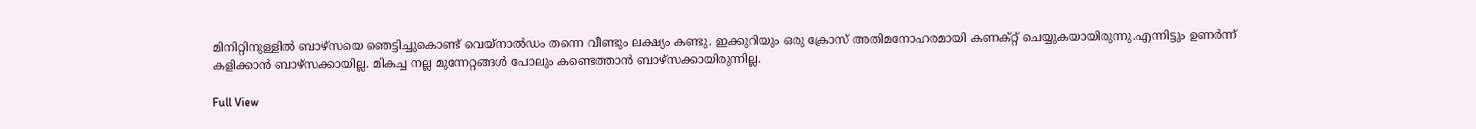മിനിറ്റിനുള്ളില്‍ ബാഴ്‌സയെ ഞെട്ടിച്ചുകൊണ്ട് വെയ്‌നാല്‍ഡം തന്നെ വീണ്ടും ലക്ഷ്യം കണ്ടു. ഇക്കുറിയും ഒരു ക്രോസ് അതിമനോഹരമായി കണക്റ്റ് ചെയ്യുകയായിരുന്നു.എന്നിട്ടും ഉണര്‍ന്ന് കളിക്കാന്‍ ബാഴ്സക്കായില്ല. മികച്ച നല്ല മുന്നേറ്റങ്ങള്‍ പോലും കണ്ടെത്താന്‍ ബാഴ്സക്കായിരുന്നില്ല.

Full View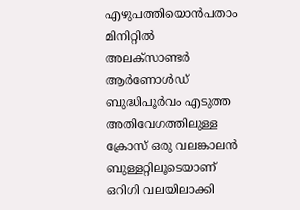എഴുപത്തിയൊന്‍പതാം മിനിറ്റില്‍ അലക്‌സാണ്ടര്‍ ആര്‍ണോള്‍ഡ് ബുദ്ധിപൂര്‍വം എടുത്ത അതിവേഗത്തിലുള്ള ക്രോസ് ഒരു വലങ്കാലന്‍ ബുള്ളറ്റിലൂടെയാണ് ഒറിഗി വലയിലാക്കി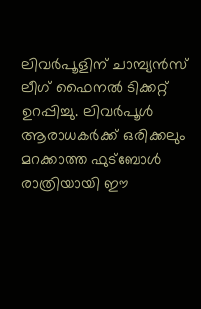ലിവര്‍പൂളിന് ചാമ്പ്യന്‍സ് ലീഗ് ഫൈനൽ ടിക്കറ്റ് ഉറപ്പിച്ചു. ലിവര്‍പൂള്‍ ആരാധകര്‍ക്ക് ഒരിക്കലും മറക്കാത്ത ഫുട്‌ബോള്‍ രാത്രിയായി ഈ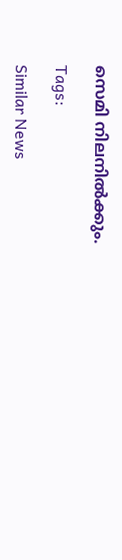സെമി നിലനില്‍ക്കും.

Tags:

Similar News